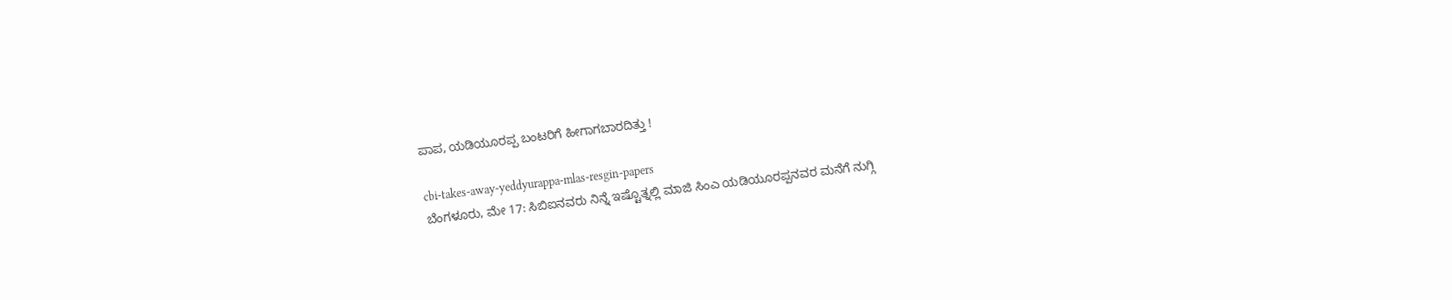ಪಾಪ, ಯಡಿಯೂರಪ್ಪ ಬಂಟರಿಗೆ ಹೀಗಾಗಬಾರದಿತ್ತು !

cbi-takes-away-yeddyurappa-mlas-resgin-papers
ಬೆಂಗಳೂರು, ಮೇ 17: ಸಿಬಿಐನವರು ನಿನ್ನೆ ಇಷ್ಟೊತ್ನಲ್ಲಿ ಮಾಜಿ ಸಿಂಎ ಯಡಿಯೂರಪ್ಪನವರ ಮನೆಗೆ ನುಗ್ಗಿ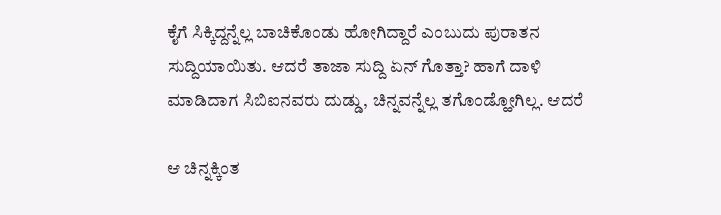ಕೈಗೆ ಸಿಕ್ಕಿದ್ದನ್ನೆಲ್ಲ ಬಾಚಿಕೊಂಡು ಹೋಗಿದ್ದಾರೆ ಎಂಬುದು ಪುರಾತನ ಸುದ್ದಿಯಾಯಿತು. ಆದರೆ ತಾಜಾ ಸುದ್ದಿ ಏನ್ ಗೊತ್ತಾ? ಹಾಗೆ ದಾಳಿ ಮಾಡಿದಾಗ ಸಿಬಿಐನವರು ದುಡ್ಡು, ಚಿನ್ನವನ್ನೆಲ್ಲ ತಗೊಂಡ್ಹೋಗಿಲ್ಲ. ಆದರೆ

ಆ ಚಿನ್ನಕ್ಕಿಂತ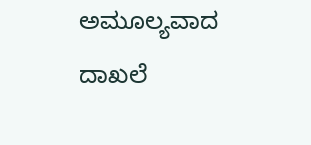ಅಮೂಲ್ಯವಾದ ದಾಖಲೆ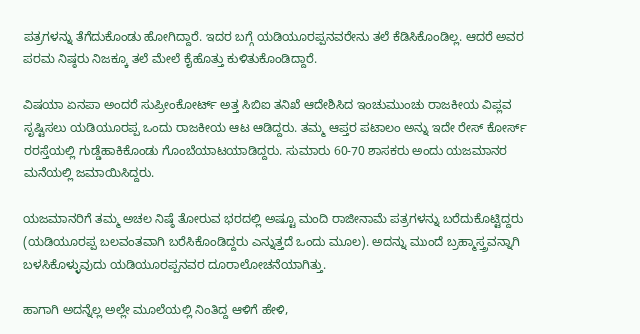ಪತ್ರಗಳನ್ನು ತೆಗೆದುಕೊಂಡು ಹೋಗಿದ್ದಾರೆ. ಇದರ ಬಗ್ಗೆ ಯಡಿಯೂರಪ್ಪನವರೇನು ತಲೆ ಕೆಡಿಸಿಕೊಂಡಿಲ್ಲ. ಆದರೆ ಅವರ ಪರಮ ನಿಷ್ಠರು ನಿಜಕ್ಕೂ ತಲೆ ಮೇಲೆ ಕೈಹೊತ್ತು ಕುಳಿತುಕೊಂಡಿದ್ದಾರೆ.

ವಿಷಯಾ ಏನಪಾ ಅಂದರೆ ಸುಪ್ರೀಂಕೋರ್ಟ್ ಅತ್ತ ಸಿಬಿಐ ತನಿಖೆ ಆದೇಶಿಸಿದ ಇಂಚುಮುಂಚು ರಾಜಕೀಯ ವಿಪ್ಲವ ಸೃಷ್ಟಿಸಲು ಯಡಿಯೂರಪ್ಪ ಒಂದು ರಾಜಕೀಯ ಆಟ ಆಡಿದ್ದರು. ತಮ್ಮ ಆಪ್ತರ ಪಟಾಲಂ ಅನ್ನು ಇದೇ ರೇಸ್ ಕೋರ್ಸ್ ರರಸ್ತೆಯಲ್ಲಿ ಗುಡ್ಡೆಹಾಕಿಕೊಂಡು ಗೊಂಬೆಯಾಟಯಾಡಿದ್ದರು. ಸುಮಾರು 60-70 ಶಾಸಕರು ಅಂದು ಯಜಮಾನರ ಮನೆಯಲ್ಲಿ ಜಮಾಯಿಸಿದ್ದರು.

ಯಜಮಾನರಿಗೆ ತಮ್ಮ ಅಚಲ ನಿಷ್ಠೆ ತೋರುವ ಭರದಲ್ಲಿ ಅಷ್ಟೂ ಮಂದಿ ರಾಜೀನಾಮೆ ಪತ್ರಗಳನ್ನು ಬರೆದುಕೊಟ್ಟಿದ್ದರು (ಯಡಿಯೂರಪ್ಪ ಬಲವಂತವಾಗಿ ಬರೆಸಿಕೊಂಡಿದ್ದರು ಎನ್ನುತ್ತದೆ ಒಂದು ಮೂಲ). ಅದನ್ನು ಮುಂದೆ ಬ್ರಹ್ಮಾಸ್ತ್ರವನ್ನಾಗಿ ಬಳಸಿಕೊಳ್ಳುವುದು ಯಡಿಯೂರಪ್ಪನವರ ದೂರಾಲೋಚನೆಯಾಗಿತ್ತು.

ಹಾಗಾಗಿ ಅದನ್ನೆಲ್ಲ ಅಲ್ಲೇ ಮೂಲೆಯಲ್ಲಿ ನಿಂತಿದ್ದ ಆಳಿಗೆ ಹೇಳಿ,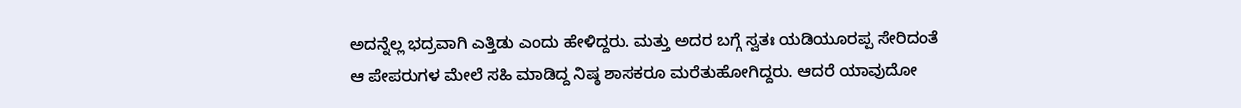ಅದನ್ನೆಲ್ಲ ಭದ್ರವಾಗಿ ಎತ್ತಿಡು ಎಂದು ಹೇಳಿದ್ದರು. ಮತ್ತು ಅದರ ಬಗ್ಗೆ ಸ್ವತಃ ಯಡಿಯೂರಪ್ಪ ಸೇರಿದಂತೆ ಆ ಪೇಪರುಗಳ ಮೇಲೆ ಸಹಿ ಮಾಡಿದ್ದ ನಿಷ್ಠ ಶಾಸಕರೂ ಮರೆತುಹೋಗಿದ್ದರು. ಆದರೆ ಯಾವುದೋ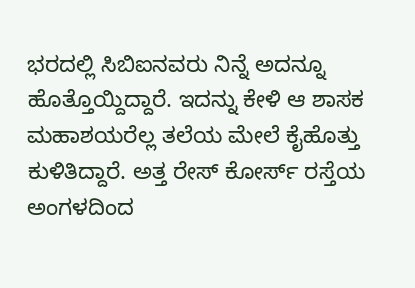ಭರದಲ್ಲಿ ಸಿಬಿಐನವರು ನಿನ್ನೆ ಅದನ್ನೂ ಹೊತ್ತೊಯ್ದಿದ್ದಾರೆ. ಇದನ್ನು ಕೇಳಿ ಆ ಶಾಸಕ ಮಹಾಶಯರೆಲ್ಲ ತಲೆಯ ಮೇಲೆ ಕೈಹೊತ್ತು ಕುಳಿತಿದ್ದಾರೆ. ಅತ್ತ ರೇಸ್ ಕೋರ್ಸ್ ರಸ್ತೆಯ ಅಂಗಳದಿಂದ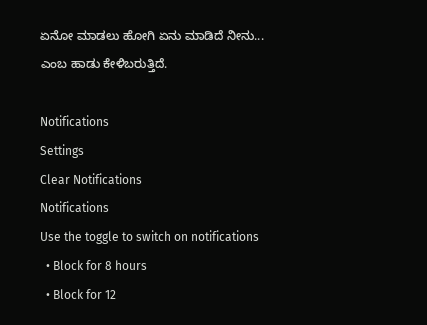ಏನೋ ಮಾಡಲು ಹೋಗಿ ಏನು ಮಾಡಿದೆ ನೀನು... ಎಂಬ ಹಾಡು ಕೇಳಿಬರುತ್ತಿದೆ.

Notifications
Settings
Clear Notifications
Notifications
Use the toggle to switch on notifications
  • Block for 8 hours
  • Block for 12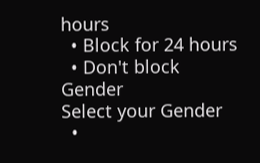hours
  • Block for 24 hours
  • Don't block
Gender
Select your Gender
  •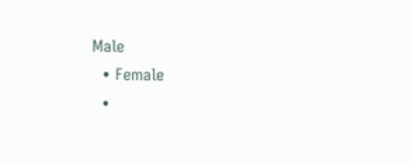Male
  • Female
  •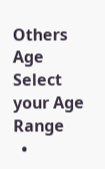Others
Age
Select your Age Range
  •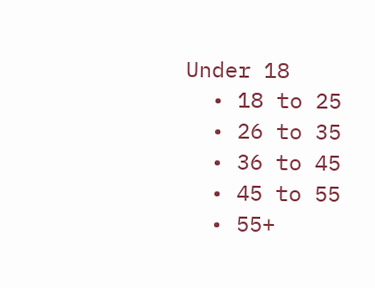Under 18
  • 18 to 25
  • 26 to 35
  • 36 to 45
  • 45 to 55
  • 55+